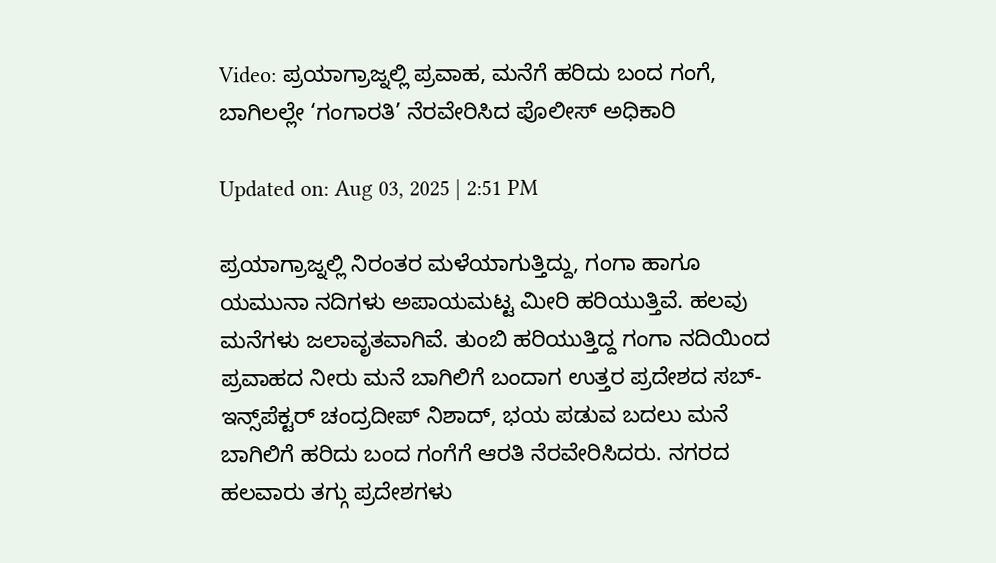Video: ಪ್ರಯಾಗ್ರಾಜ್ನಲ್ಲಿ ಪ್ರವಾಹ, ಮನೆಗೆ ಹರಿದು ಬಂದ ಗಂಗೆ, ಬಾಗಿಲಲ್ಲೇ ‘ಗಂಗಾರತಿ’ ನೆರವೇರಿಸಿದ ಪೊಲೀಸ್ ಅಧಿಕಾರಿ

Updated on: Aug 03, 2025 | 2:51 PM

ಪ್ರಯಾಗ್ರಾಜ್ನಲ್ಲಿ ನಿರಂತರ ಮಳೆಯಾಗುತ್ತಿದ್ದು, ಗಂಗಾ ಹಾಗೂ ಯಮುನಾ ನದಿಗಳು ಅಪಾಯಮಟ್ಟ ಮೀರಿ ಹರಿಯುತ್ತಿವೆ. ಹಲವು ಮನೆಗಳು ಜಲಾವೃತವಾಗಿವೆ. ತುಂಬಿ ಹರಿಯುತ್ತಿದ್ದ ಗಂಗಾ ನದಿಯಿಂದ ಪ್ರವಾಹದ ನೀರು ಮನೆ ಬಾಗಿಲಿಗೆ ಬಂದಾಗ ಉತ್ತರ ಪ್ರದೇಶದ ಸಬ್-ಇನ್ಸ್‌ಪೆಕ್ಟರ್ ಚಂದ್ರದೀಪ್ ನಿಶಾದ್, ಭಯ ಪಡುವ ಬದಲು ಮನೆ ಬಾಗಿಲಿಗೆ ಹರಿದು ಬಂದ ಗಂಗೆಗೆ ಆರತಿ ನೆರವೇರಿಸಿದರು. ನಗರದ ಹಲವಾರು ತಗ್ಗು ಪ್ರದೇಶಗಳು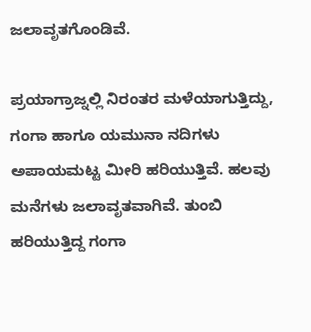ಜಲಾವೃತಗೊಂಡಿವೆ.

ಪ್ರಯಾಗ್ರಾಜ್ನಲ್ಲಿ ನಿರಂತರ ಮಳೆಯಾಗುತ್ತಿದ್ದು, ಗಂಗಾ ಹಾಗೂ ಯಮುನಾ ನದಿಗಳು ಅಪಾಯಮಟ್ಟ ಮೀರಿ ಹರಿಯುತ್ತಿವೆ. ಹಲವು ಮನೆಗಳು ಜಲಾವೃತವಾಗಿವೆ. ತುಂಬಿ ಹರಿಯುತ್ತಿದ್ದ ಗಂಗಾ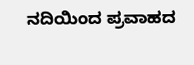ನದಿಯಿಂದ ಪ್ರವಾಹದ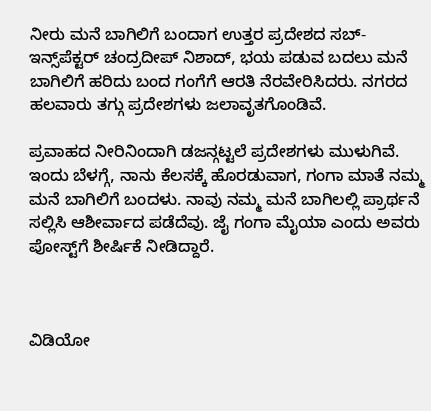ನೀರು ಮನೆ ಬಾಗಿಲಿಗೆ ಬಂದಾಗ ಉತ್ತರ ಪ್ರದೇಶದ ಸಬ್-ಇನ್ಸ್‌ಪೆಕ್ಟರ್ ಚಂದ್ರದೀಪ್ ನಿಶಾದ್, ಭಯ ಪಡುವ ಬದಲು ಮನೆ ಬಾಗಿಲಿಗೆ ಹರಿದು ಬಂದ ಗಂಗೆಗೆ ಆರತಿ ನೆರವೇರಿಸಿದರು. ನಗರದ ಹಲವಾರು ತಗ್ಗು ಪ್ರದೇಶಗಳು ಜಲಾವೃತಗೊಂಡಿವೆ.

ಪ್ರವಾಹದ ನೀರಿನಿಂದಾಗಿ ಡಜನ್ಗಟ್ಟಲೆ ಪ್ರದೇಶಗಳು ಮುಳುಗಿವೆ.
ಇಂದು ಬೆಳಗ್ಗೆ, ನಾನು ಕೆಲಸಕ್ಕೆ ಹೊರಡುವಾಗ, ಗಂಗಾ ಮಾತೆ ನಮ್ಮ ಮನೆ ಬಾಗಿಲಿಗೆ ಬಂದಳು. ನಾವು ನಮ್ಮ ಮನೆ ಬಾಗಿಲಲ್ಲಿ ಪ್ರಾರ್ಥನೆ ಸಲ್ಲಿಸಿ ಆಶೀರ್ವಾದ ಪಡೆದೆವು. ಜೈ ಗಂಗಾ ಮೈಯಾ ಎಂದು ಅವರು ಪೋಸ್ಟ್‌ಗೆ ಶೀರ್ಷಿಕೆ ನೀಡಿದ್ದಾರೆ.



ವಿಡಿಯೋ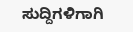ಸುದ್ದಿಗಳಿಗಾಗಿ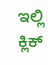ಇಲ್ಲಿ ಕ್ಲಿಕ್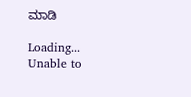ಮಾಡಿ

Loading...
Unable to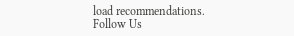load recommendations.
Follow Us